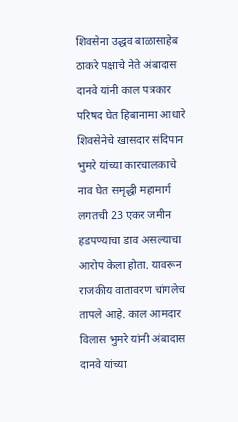शिवसेना उद्धव बाळासाहेब ठाकरे पक्षाचे नेते अंबादास दानवे यांनी काल पत्रकार परिषद घेत हिबानामा आधारे शिवसेनेचे खासदार संदिपान भुमरे यांच्या कारचालकाचे नाव घेत समृद्धी महामार्ग लगतची 23 एकर जमीन हडपण्याचा डाव असल्याचा आरोप केला होता. यावरून राजकीय वातावरण चांगलेच तापले आहे. काल आमदार विलास भुमरे यांनी अंबादास दानवे यांच्या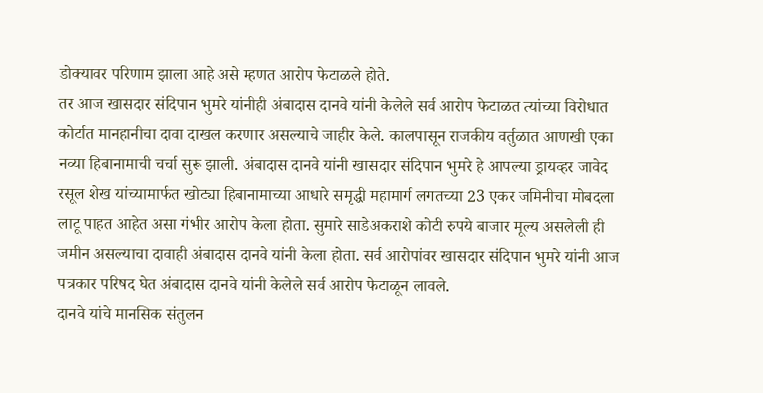डोक्यावर परिणाम झाला आहे असे म्हणत आरोप फेटाळले होते.
तर आज खासदार संदिपान भुमरे यांनीही अंबादास दानवे यांनी केलेले सर्व आरोप फेटाळत त्यांच्या विरोधात कोर्टात मानहानीचा दावा दाखल करणार असल्याचे जाहीर केले. कालपासून राजकीय वर्तुळात आणखी एका नव्या हिबानामाची चर्चा सुरू झाली. अंबादास दानवे यांनी खासदार संदिपान भुमरे हे आपल्या ड्रायव्हर जावेद रसूल शेख यांच्यामार्फत खोट्या हिबानामाच्या आधारे समृद्धी महामार्ग लगतच्या 23 एकर जमिनीचा मोबदला लाटू पाहत आहेत असा गंभीर आरोप केला होता. सुमारे साडेअकराशे कोटी रुपये बाजार मूल्य असलेली ही जमीन असल्याचा दावाही अंबादास दानवे यांनी केला होता. सर्व आरोपांवर खासदार संदिपान भुमरे यांनी आज पत्रकार परिषद घेत अंबादास दानवे यांनी केलेले सर्व आरोप फेटाळून लावले.
दानवे यांचे मानसिक संतुलन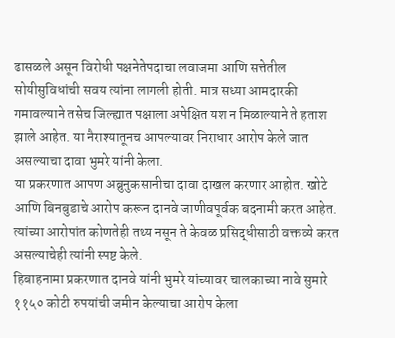ढासळले असून विरोधी पक्षनेतेपदाचा लवाजमा आणि सत्तेतील सोयीसुविधांची सवय त्यांना लागली होती. मात्र सध्या आमदारकी गमावल्याने तसेच जिल्ह्यात पक्षाला अपेक्षित यश न मिळाल्याने ते हताश झाले आहेत. या नैराश्यातूनच आपल्यावर निराधार आरोप केले जात असल्याचा दावा भुमरे यांनी केला.
या प्रकरणात आपण अब्रुनुकसानीचा दावा दाखल करणार आहोत. खोटे आणि बिनबुडाचे आरोप करून दानवे जाणीवपूर्वक बदनामी करत आहेत. त्यांच्या आरोपांत कोणतेही तथ्य नसून ते केवळ प्रसिद्धीसाठी वक्तव्ये करत असल्याचेही त्यांनी स्पष्ट केले.
हिबाहनामा प्रकरणात दानवे यांनी भुमरे यांच्यावर चालकाच्या नावे सुमारे ११५० कोटी रुपयांची जमीन केल्याचा आरोप केला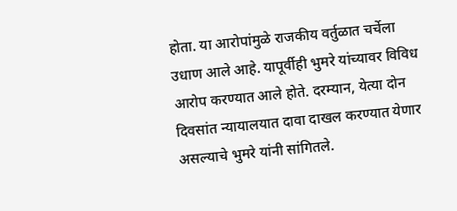होता. या आरोपांमुळे राजकीय वर्तुळात चर्चेला उधाण आले आहे. यापूर्वीही भुमरे यांच्यावर विविध आरोप करण्यात आले होते. दरम्यान, येत्या दोन दिवसांत न्यायालयात दावा दाखल करण्यात येणार असल्याचे भुमरे यांनी सांगितले.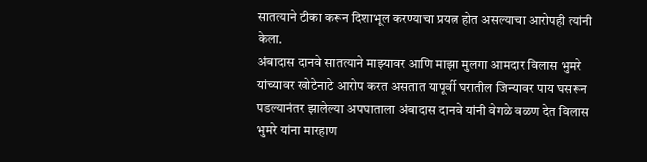सातत्याने टीका करून दिशाभूल करण्याचा प्रयत्न होत असल्याचा आरोपही त्यांनी केला.
अंबादास दानवे सातत्याने माझ्यावर आणि माझा मुलगा आमदार विलास भुमरे यांच्यावर खोटेनाटे आरोप करत असतात यापूर्वी घरातील जिन्यावर पाय घसरून पडल्यानंतर झालेल्या अपघाताला अंबादास दानवे यांनी वेगळे वळण देत विलास भुमरे यांना मारहाण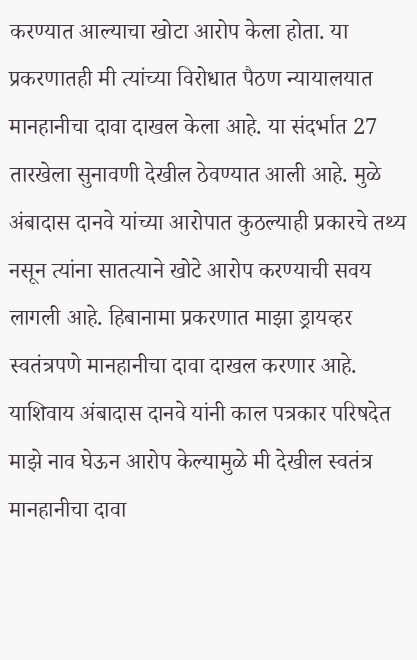करण्यात आल्याचा खोटा आरोप केला होता. या प्रकरणातही मी त्यांच्या विरोधात पैठण न्यायालयात मानहानीचा दावा दाखल केला आहे. या संदर्भात 27 तारखेला सुनावणी देखील ठेवण्यात आली आहे. मुळे अंबादास दानवे यांच्या आरोपात कुठल्याही प्रकारचे तथ्य नसून त्यांना सातत्याने खोटे आरोप करण्याची सवय लागली आहे. हिबानामा प्रकरणात माझा ड्रायव्हर स्वतंत्रपणे मानहानीचा दावा दाखल करणार आहे. याशिवाय अंबादास दानवे यांनी काल पत्रकार परिषदेत माझे नाव घेऊन आरोप केल्यामुळे मी देखील स्वतंत्र मानहानीचा दावा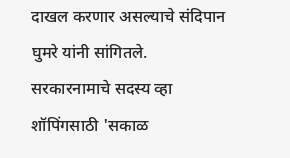दाखल करणार असल्याचे संदिपान घुमरे यांनी सांगितले.
सरकारनामाचे सदस्य व्हा
शॉपिंगसाठी 'सकाळ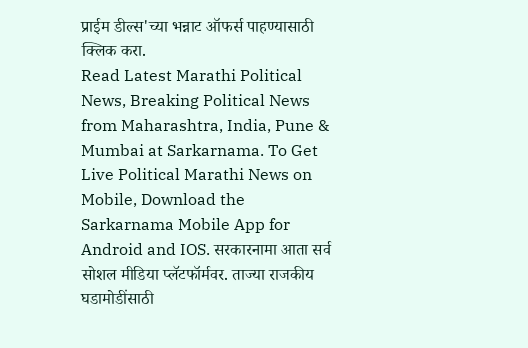प्राईम डील्स'च्या भन्नाट ऑफर्स पाहण्यासाठी क्लिक करा.
Read Latest Marathi Political News, Breaking Political News from Maharashtra, India, Pune & Mumbai at Sarkarnama. To Get Live Political Marathi News on Mobile, Download the Sarkarnama Mobile App for Android and IOS. सरकारनामा आता सर्व सोशल मीडिया प्लॅटफॉर्मवर. ताज्या राजकीय घडामोडींसाठी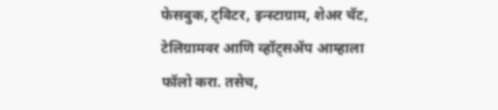फेसबुक, ट्विटर, इन्स्टाग्राम, शेअर चॅट, टेलिग्रामवर आणि व्हॉट्सॲप आम्हाला फॉलो करा. तसेच,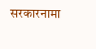सरकारनामा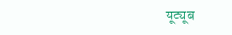यूट्यूब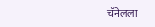चॅनेलला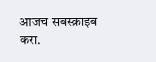आजच सबस्क्राइब करा.